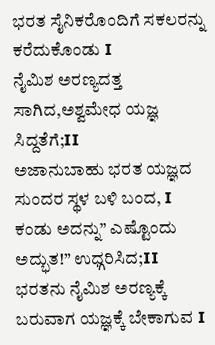ಭರತ ಸೈನಿಕರೊಂದಿಗೆ ಸಕಲರನ್ನು ಕರೆದುಕೊಂಡು I
ನೈಮಿಶ ಅರಣ್ಯದತ್ತ ಸಾಗಿದ,ಅಶ್ವಮೇಧ ಯಜ್ಞ ಸಿದ್ದತೆಗೆ;II
ಅಜಾನುಬಾಹು ಭರತ ಯಜ್ಞದ ಸುಂದರ ಸ್ಥಳ ಬಳಿ ಬಂದ, I
ಕಂಡು ಅದನ್ನು” ಎಷ್ಟೊಂದು ಅದ್ಭುತ!” ಉಧ್ಗರಿಸಿದ;II
ಭರತನು ನೈಮಿಶ ಅರಣ್ಯಕ್ಕೆ ಬರುವಾಗ ಯಜ್ಞಕ್ಕೆ ಬೇಕಾಗುವ I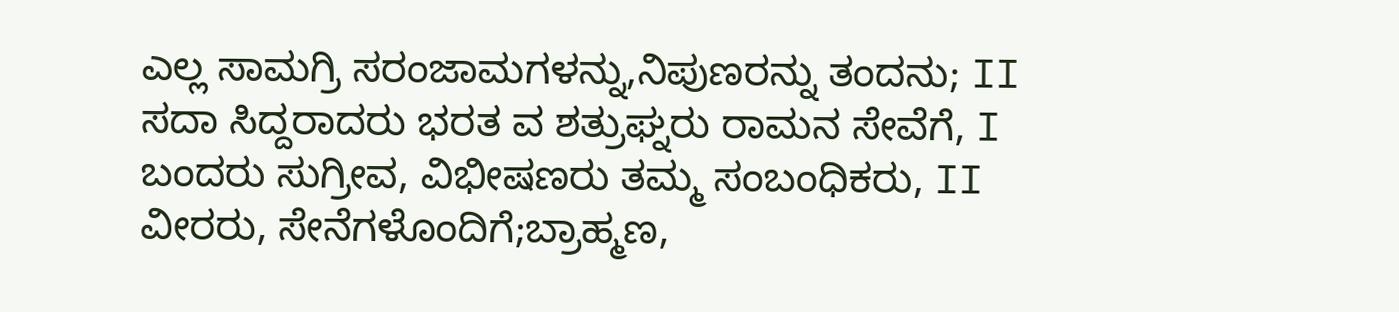ಎಲ್ಲ ಸಾಮಗ್ರಿ ಸರಂಜಾಮಗಳನ್ನು,ನಿಪುಣರನ್ನು ತಂದನು; II
ಸದಾ ಸಿದ್ದರಾದರು ಭರತ ವ ಶತ್ರುಘ್ನರು ರಾಮನ ಸೇವೆಗೆ, I
ಬಂದರು ಸುಗ್ರೀವ, ವಿಭೀಷಣರು ತಮ್ಮ ಸಂಬಂಧಿಕರು, II
ವೀರರು, ಸೇನೆಗಳೊಂದಿಗೆ;ಬ್ರಾಹ್ಮಣ,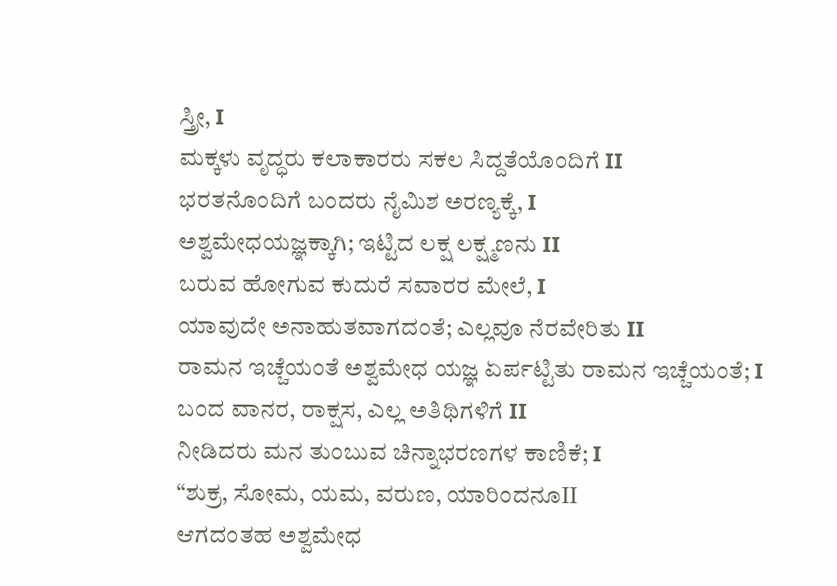ಸ್ತ್ರೀ, I
ಮಕ್ಕಳು ವೃದ್ಧರು ಕಲಾಕಾರರು ಸಕಲ ಸಿದ್ದತೆಯೊಂದಿಗೆ II
ಭರತನೊಂದಿಗೆ ಬಂದರು ನೈಮಿಶ ಅರಣ್ಯಕ್ಕೆ, I
ಅಶ್ವಮೇಧಯಜ್ಞಕ್ಕಾಗಿ; ಇಟ್ಟಿದ ಲಕ್ಷ ಲಕ್ಷ್ಮಣನು II
ಬರುವ ಹೋಗುವ ಕುದುರೆ ಸವಾರರ ಮೇಲೆ, I
ಯಾವುದೇ ಅನಾಹುತವಾಗದಂತೆ; ಎಲ್ಲವೂ ನೆರವೇರಿತು II
ರಾಮನ ಇಚ್ಚೆಯಂತೆ ಅಶ್ವಮೇಧ ಯಜ್ಞ ಏರ್ಪಟ್ಟಿತು ರಾಮನ ಇಚ್ಚೆಯಂತೆ; I
ಬಂದ ವಾನರ, ರಾಕ್ಷಸ, ಎಲ್ಲ ಅತಿಥಿಗಳಿಗೆ II
ನೀಡಿದರು ಮನ ತುಂಬುವ ಚಿನ್ನಾಭರಣಗಳ ಕಾಣಿಕೆ; I
“ಶುಕ್ರ, ಸೋಮ, ಯಮ, ವರುಣ, ಯಾರಿಂದನೂII
ಆಗದಂತಹ ಅಶ್ವಮೇಧ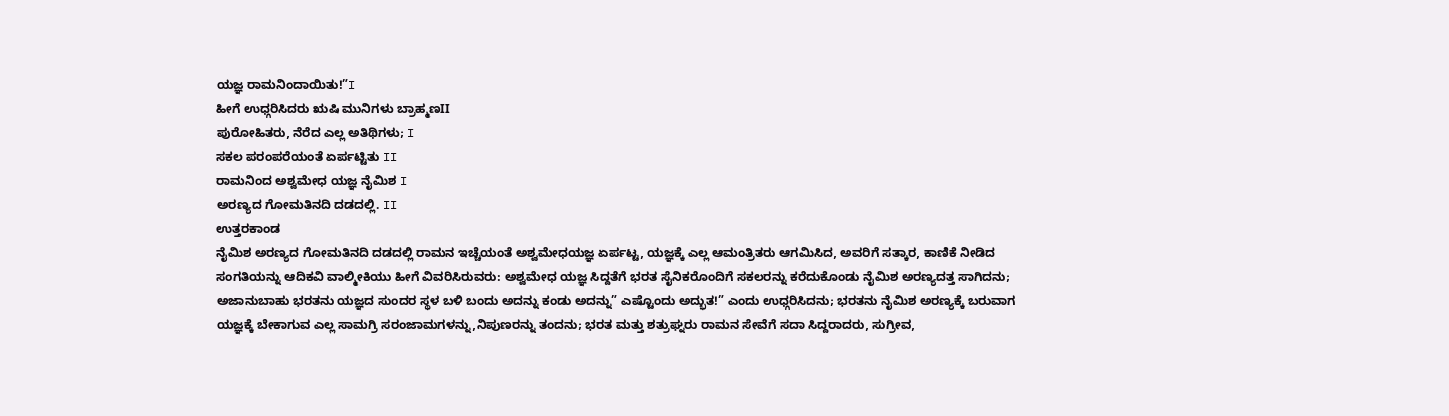ಯಜ್ಞ ರಾಮನಿಂದಾಯಿತು!”I
ಹೀಗೆ ಉಧ್ಗರಿಸಿದರು ಋಷಿ ಮುನಿಗಳು ಬ್ರಾಹ್ಮಣII
ಪುರೋಹಿತರು, ನೆರೆದ ಎಲ್ಲ ಅತಿಥಿಗಳು; I
ಸಕಲ ಪರಂಪರೆಯಂತೆ ಏರ್ಪಟ್ಟಿತು II
ರಾಮನಿಂದ ಅಶ್ವಮೇಧ ಯಜ್ಞ ನೈಮಿಶ I
ಅರಣ್ಯದ ಗೋಮತಿನದಿ ದಡದಲ್ಲಿ. II
ಉತ್ತರಕಾಂಡ
ನೈಮಿಶ ಅರಣ್ಯದ ಗೋಮತಿನದಿ ದಡದಲ್ಲಿ ರಾಮನ ಇಚ್ಚೆಯಂತೆ ಅಶ್ವಮೇಧಯಜ್ಞ ಏರ್ಪಟ್ಟ, ಯಜ್ಞಕ್ಕೆ ಎಲ್ಲ ಆಮಂತ್ರಿತರು ಆಗಮಿಸಿದ, ಅವರಿಗೆ ಸತ್ಕಾರ, ಕಾಣಿಕೆ ನೀಡಿದ ಸಂಗತಿಯನ್ನು ಆದಿಕವಿ ವಾಲ್ಮೀಕಿಯು ಹೀಗೆ ವಿವರಿಸಿರುವರು: ಅಶ್ವಮೇಧ ಯಜ್ಞ ಸಿದ್ದತೆಗೆ ಭರತ ಸೈನಿಕರೊಂದಿಗೆ ಸಕಲರನ್ನು ಕರೆದುಕೊಂಡು ನೈಮಿಶ ಅರಣ್ಯದತ್ತ ಸಾಗಿದನು; ಅಜಾನುಬಾಹು ಭರತನು ಯಜ್ಞದ ಸುಂದರ ಸ್ಥಳ ಬಳಿ ಬಂದು ಅದನ್ನು ಕಂಡು ಅದನ್ನು” ಎಷ್ಟೊಂದು ಅದ್ಭುತ!” ಎಂದು ಉಧ್ಗರಿಸಿದನು; ಭರತನು ನೈಮಿಶ ಅರಣ್ಯಕ್ಕೆ ಬರುವಾಗ ಯಜ್ಞಕ್ಕೆ ಬೇಕಾಗುವ ಎಲ್ಲ ಸಾಮಗ್ರಿ ಸರಂಜಾಮಗಳನ್ನು,ನಿಪುಣರನ್ನು ತಂದನು; ಭರತ ಮತ್ತು ಶತ್ರುಘ್ನರು ರಾಮನ ಸೇವೆಗೆ ಸದಾ ಸಿದ್ದರಾದರು, ಸುಗ್ರೀವ,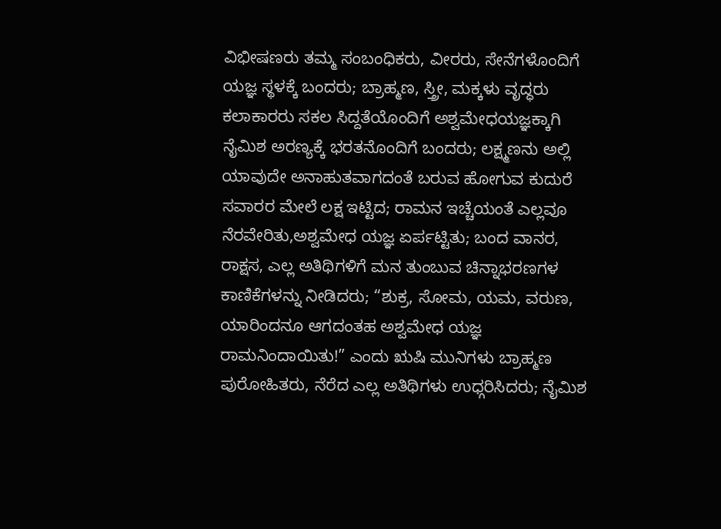ವಿಭೀಷಣರು ತಮ್ಮ ಸಂಬಂಧಿಕರು, ವೀರರು, ಸೇನೆಗಳೊಂದಿಗೆ ಯಜ್ಞ ಸ್ಥಳಕ್ಕೆ ಬಂದರು; ಬ್ರಾಹ್ಮಣ, ಸ್ತ್ರೀ, ಮಕ್ಕಳು ವೃದ್ಧರು ಕಲಾಕಾರರು ಸಕಲ ಸಿದ್ದತೆಯೊಂದಿಗೆ ಅಶ್ವಮೇಧಯಜ್ಞಕ್ಕಾಗಿ ನೈಮಿಶ ಅರಣ್ಯಕ್ಕೆ ಭರತನೊಂದಿಗೆ ಬಂದರು; ಲಕ್ಷ್ಮಣನು ಅಲ್ಲಿ ಯಾವುದೇ ಅನಾಹುತವಾಗದಂತೆ ಬರುವ ಹೋಗುವ ಕುದುರೆ ಸವಾರರ ಮೇಲೆ ಲಕ್ಷ ಇಟ್ಟಿದ; ರಾಮನ ಇಚ್ಚೆಯಂತೆ ಎಲ್ಲವೂ ನೆರವೇರಿತು,ಅಶ್ವಮೇಧ ಯಜ್ಞ ಏರ್ಪಟ್ಟಿತು; ಬಂದ ವಾನರ, ರಾಕ್ಷಸ, ಎಲ್ಲ ಅತಿಥಿಗಳಿಗೆ ಮನ ತುಂಬುವ ಚಿನ್ನಾಭರಣಗಳ ಕಾಣಿಕೆಗಳನ್ನು ನೀಡಿದರು; “ಶುಕ್ರ, ಸೋಮ, ಯಮ, ವರುಣ, ಯಾರಿಂದನೂ ಆಗದಂತಹ ಅಶ್ವಮೇಧ ಯಜ್ಞ ರಾಮನಿಂದಾಯಿತು!” ಎಂದು ಋಷಿ ಮುನಿಗಳು ಬ್ರಾಹ್ಮಣ ಪುರೋಹಿತರು, ನೆರೆದ ಎಲ್ಲ ಅತಿಥಿಗಳು ಉಧ್ಗರಿಸಿದರು; ನೈಮಿಶ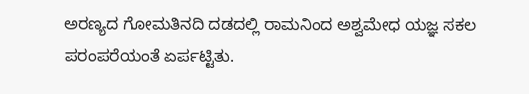ಅರಣ್ಯದ ಗೋಮತಿನದಿ ದಡದಲ್ಲಿ ರಾಮನಿಂದ ಅಶ್ವಮೇಧ ಯಜ್ಞ ಸಕಲ ಪರಂಪರೆಯಂತೆ ಏರ್ಪಟ್ಟಿತು.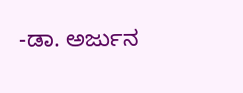-ಡಾ. ಅರ್ಜುನ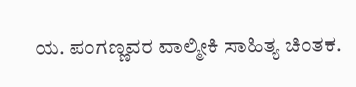ಯ. ಪಂಗಣ್ಣವರ ವಾಲ್ಮೀಕಿ ಸಾಹಿತ್ಯ ಚಿಂತಕ.